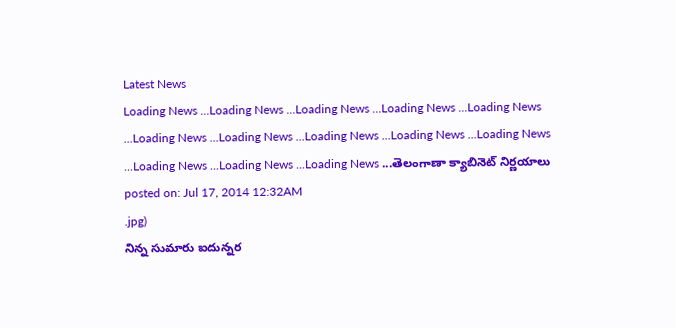Latest News
Loading News ...Loading News ...Loading News ...Loading News ...Loading News ...Loading News ...Loading News ...Loading News ...Loading News ...Loading News ...Loading News ...Loading News ...Loading News ...తెలంగాణా క్యాబినెట్ నిర్ణయాలు
posted on: Jul 17, 2014 12:32AM
.jpg)
నిన్న సుమారు ఐదున్నర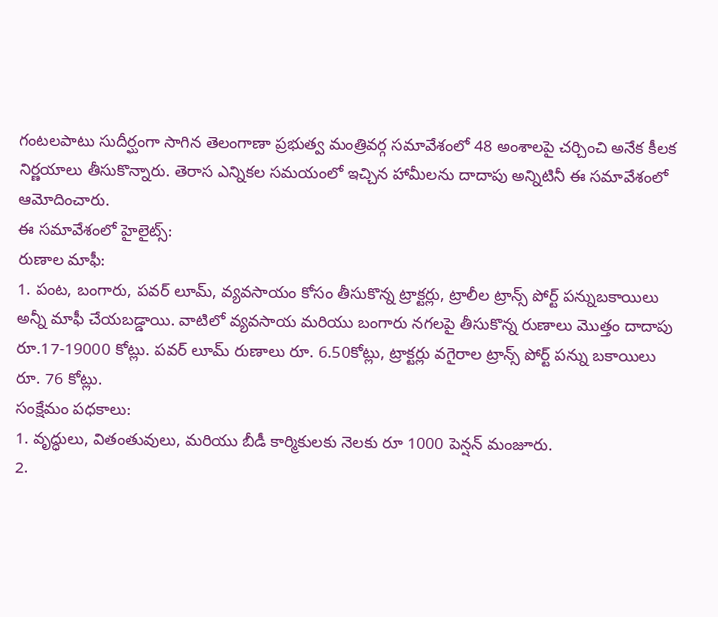గంటలపాటు సుదీర్ఘంగా సాగిన తెలంగాణా ప్రభుత్వ మంత్రివర్గ సమావేశంలో 48 అంశాలపై చర్చించి అనేక కీలక నిర్ణయాలు తీసుకొన్నారు. తెరాస ఎన్నికల సమయంలో ఇచ్చిన హామీలను దాదాపు అన్నిటినీ ఈ సమావేశంలో ఆమోదించారు.
ఈ సమావేశంలో హైలైట్స్:
రుణాల మాఫీ:
1. పంట, బంగారు, పవర్ లూమ్, వ్యవసాయం కోసం తీసుకొన్న ట్రాక్టర్లు, ట్రాలీల ట్రాన్స్ పోర్ట్ పన్నుబకాయిలు అన్నీ మాఫీ చేయబడ్డాయి. వాటిలో వ్యవసాయ మరియు బంగారు నగలపై తీసుకొన్న రుణాలు మొత్తం దాదాపు రూ.17-19000 కోట్లు. పవర్ లూమ్ రుణాలు రూ. 6.50కోట్లు, ట్రాక్టర్లు వగైరాల ట్రాన్స్ పోర్ట్ పన్ను బకాయిలు రూ. 76 కోట్లు.
సంక్షేమం పధకాలు:
1. వృద్ధులు, వితంతువులు, మరియు బీడీ కార్మికులకు నెలకు రూ 1000 పెన్షన్ మంజూరు.
2.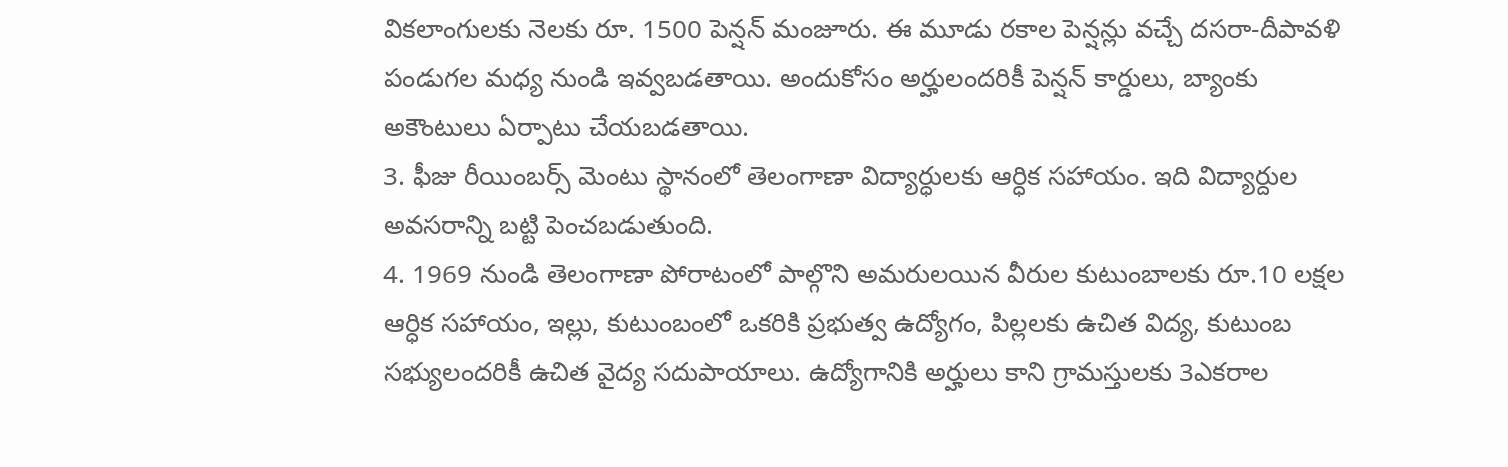వికలాంగులకు నెలకు రూ. 1500 పెన్షన్ మంజూరు. ఈ మూడు రకాల పెన్షన్లు వచ్చే దసరా-దీపావళి పండుగల మధ్య నుండి ఇవ్వబడతాయి. అందుకోసం అర్హులందరికీ పెన్షన్ కార్డులు, బ్యాంకు అకౌంటులు ఏర్పాటు చేయబడతాయి.
3. ఫీజు రీయింబర్స్ మెంటు స్థానంలో తెలంగాణా విద్యార్ధులకు ఆర్ధిక సహాయం. ఇది విద్యార్దుల అవసరాన్ని బట్టి పెంచబడుతుంది.
4. 1969 నుండి తెలంగాణా పోరాటంలో పాల్గొని అమరులయిన వీరుల కుటుంబాలకు రూ.10 లక్షల ఆర్ధిక సహాయం, ఇల్లు, కుటుంబంలో ఒకరికి ప్రభుత్వ ఉద్యోగం, పిల్లలకు ఉచిత విద్య, కుటుంబ సభ్యులందరికీ ఉచిత వైద్య సదుపాయాలు. ఉద్యోగానికి అర్హులు కాని గ్రామస్తులకు 3ఎకరాల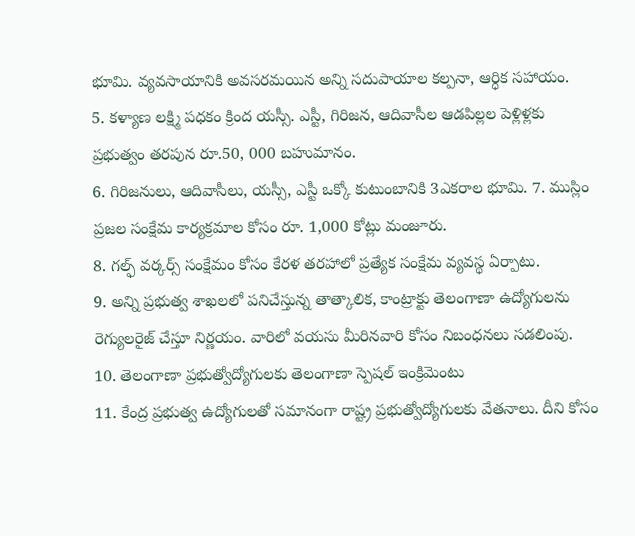భూమి. వ్యవసాయానికి అవసరమయిన అన్ని సదుపాయాల కల్పనా, ఆర్ధిక సహాయం.
5. కళ్యాణ లక్ష్మి పధకం క్రింద యస్సీ. ఎస్టీ, గిరిజన, ఆదివాసీల ఆడపిల్లల పెళ్లిళ్లకు ప్రభుత్వం తరపున రూ.50, 000 బహుమానం.
6. గిరిజనులు, ఆదివాసీలు, యస్సీ, ఎస్టీ ఒక్కో కుటుంబానికి 3ఎకరాల భూమి. 7. ముస్లిం ప్రజల సంక్షేమ కార్యక్రమాల కోసం రూ. 1,000 కోట్లు మంజూరు.
8. గల్ఫ్ వర్కర్స్ సంక్షేమం కోసం కేరళ తరహాలో ప్రత్యేక సంక్షేమ వ్యవస్థ ఏర్పాటు.
9. అన్ని ప్రభుత్వ శాఖలలో పనిచేస్తున్న తాత్కాలిక, కాంట్రాక్టు తెలంగాణా ఉద్యోగులను రెగ్యులరైజ్ చేస్తూ నిర్ణయం. వారిలో వయసు మీరినవారి కోసం నిబంధనలు సడలింపు.
10. తెలంగాణా ప్రభుత్వోద్యోగులకు తెలంగాణా స్పెషల్ ఇంక్రిమెంటు
11. కేంద్ర ప్రభుత్వ ఉద్యోగులతో సమానంగా రాష్ట్ర ప్రభుత్వోద్యోగులకు వేతనాలు. దీని కోసం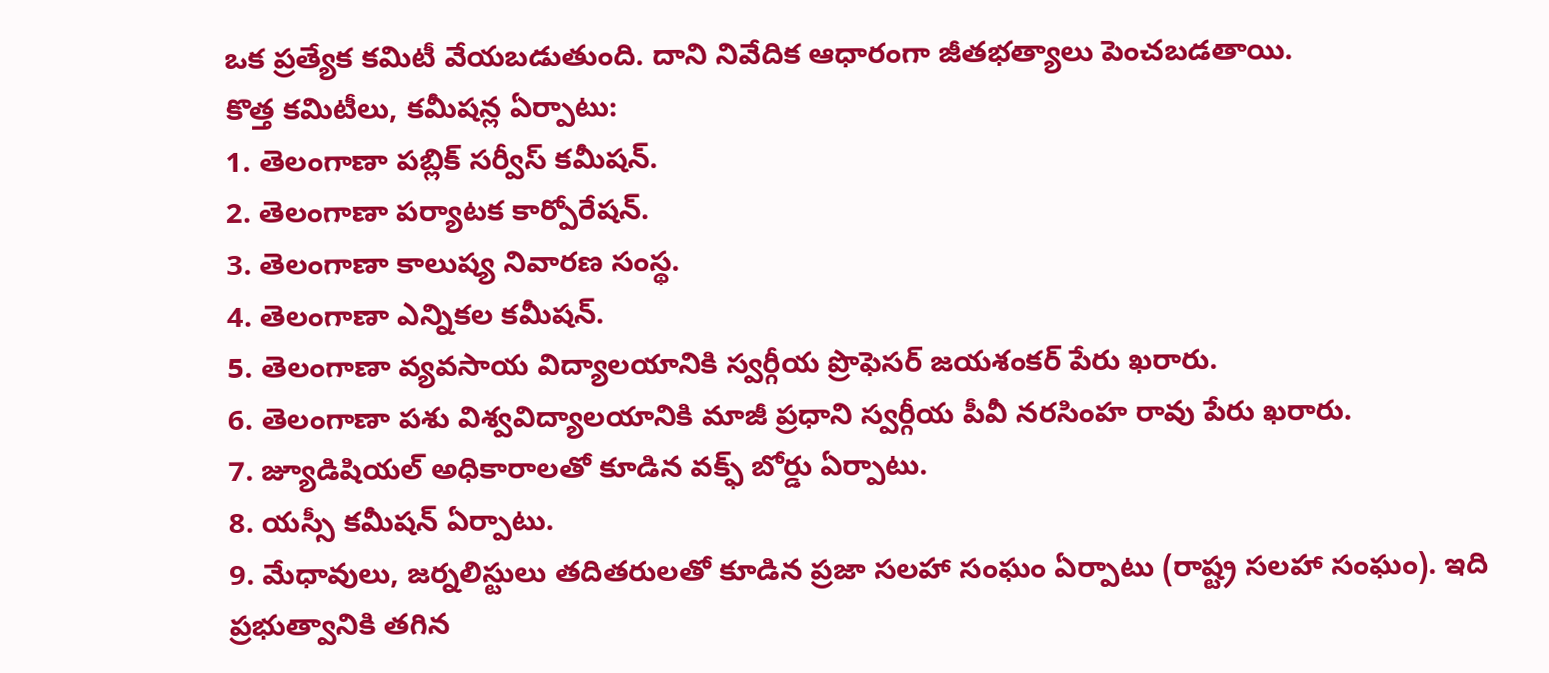ఒక ప్రత్యేక కమిటీ వేయబడుతుంది. దాని నివేదిక ఆధారంగా జీతభత్యాలు పెంచబడతాయి.
కొత్త కమిటీలు, కమీషన్ల ఏర్పాటు:
1. తెలంగాణా పబ్లిక్ సర్వీస్ కమీషన్.
2. తెలంగాణా పర్యాటక కార్పోరేషన్.
3. తెలంగాణా కాలుష్య నివారణ సంస్థ.
4. తెలంగాణా ఎన్నికల కమీషన్.
5. తెలంగాణా వ్యవసాయ విద్యాలయానికి స్వర్గీయ ప్రొఫెసర్ జయశంకర్ పేరు ఖరారు.
6. తెలంగాణా పశు విశ్వవిద్యాలయానికి మాజీ ప్రధాని స్వర్గీయ పీవీ నరసింహ రావు పేరు ఖరారు.
7. జ్యూడిషియల్ అధికారాలతో కూడిన వక్ఫ్ బోర్డు ఏర్పాటు.
8. యస్సీ కమీషన్ ఏర్పాటు.
9. మేధావులు, జర్నలిస్టులు తదితరులతో కూడిన ప్రజా సలహా సంఘం ఏర్పాటు (రాష్ట్ర సలహా సంఘం). ఇది ప్రభుత్వానికి తగిన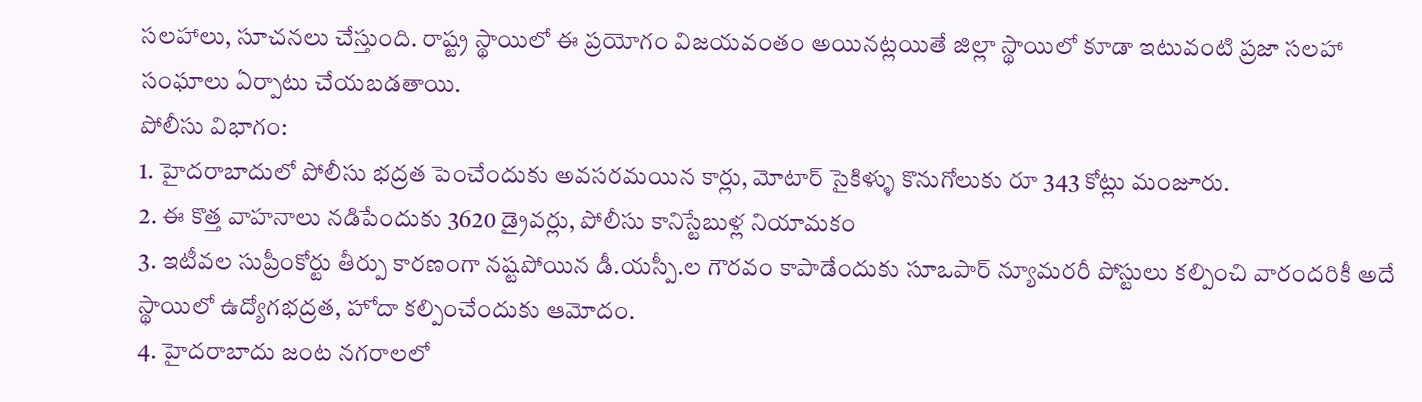సలహాలు, సూచనలు చేస్తుంది. రాష్ట్ర స్థాయిలో ఈ ప్రయోగం విజయవంతం అయినట్లయితే జిల్లా స్థాయిలో కూడా ఇటువంటి ప్రజా సలహా సంఘాలు ఏర్పాటు చేయబడతాయి.
పోలీసు విభాగం:
1. హైదరాబాదులో పోలీసు భద్రత పెంచేందుకు అవసరమయిన కార్లు, మోటార్ సైకిళ్ళు కొనుగోలుకు రూ 343 కోట్లు మంజూరు.
2. ఈ కొత్త వాహనాలు నడిపేందుకు 3620 డ్రైవర్లు, పోలీసు కానిస్టేబుళ్ల నియామకం
3. ఇటీవల సుప్రీంకోర్టు తీర్పు కారణంగా నష్టపోయిన డీ.యస్పీ.ల గౌరవం కాపాడేందుకు సూఒపార్ న్యూమరరీ పోస్టులు కల్పించి వారందరికీ అదే స్థాయిలో ఉద్యోగభద్రత, హోదా కల్పించేందుకు ఆమోదం.
4. హైదరాబాదు జంట నగరాలలో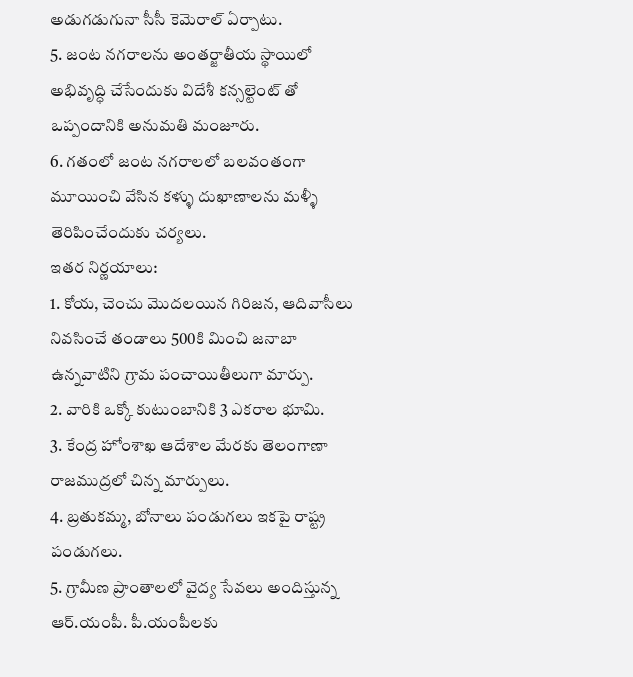అడుగడుగునా సీసీ కెమెరాల్ ఏర్పాటు.
5. జంట నగరాలను అంతర్జాతీయ స్థాయిలో అభివృద్ధి చేసేందుకు విదేశీ కన్సల్టెంట్ తో ఒప్పందానికి అనుమతి మంజూరు.
6. గతంలో జంట నగరాలలో బలవంతంగా మూయించి వేసిన కళ్ళు దుఖాణాలను మళ్ళీ తెరిపించేందుకు చర్యలు.
ఇతర నిర్ణయాలు:
1. కోయ, చెంచు మొదలయిన గిరిజన, ఆదివాసీలు నివసించే తండాలు 500కి మించి జనాబా ఉన్నవాటిని గ్రామ పంచాయితీలుగా మార్పు.
2. వారికి ఒక్కో కుటుంబానికి 3 ఎకరాల భూమి.
3. కేంద్ర హోంశాఖ ఆదేశాల మేరకు తెలంగాణా రాజముద్రలో చిన్న మార్పులు.
4. బ్రతుకమ్మ, బోనాలు పండుగలు ఇకపై రాష్ట్ర పండుగలు.
5. గ్రామీణ ప్రాంతాలలో వైద్య సేవలు అందిస్తున్న ఆర్.యంపీ. పీ.యంపీలకు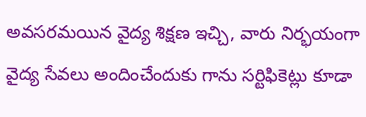అవసరమయిన వైద్య శిక్షణ ఇచ్చి, వారు నిర్భయంగా వైద్య సేవలు అందించేందుకు గాను సర్టిఫికెట్లు కూడా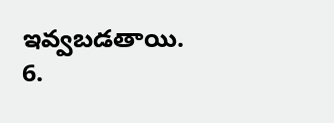ఇవ్వబడతాయి.
6.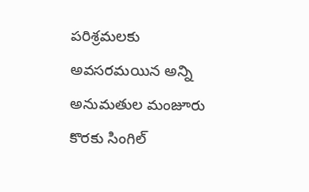పరిశ్రమలకు అవసరమయిన అన్ని అనుమతుల మంజూరు కొరకు సింగిల్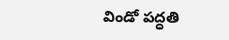విండో పద్ధతి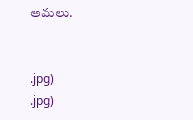అమలు.


.jpg)
.jpg)